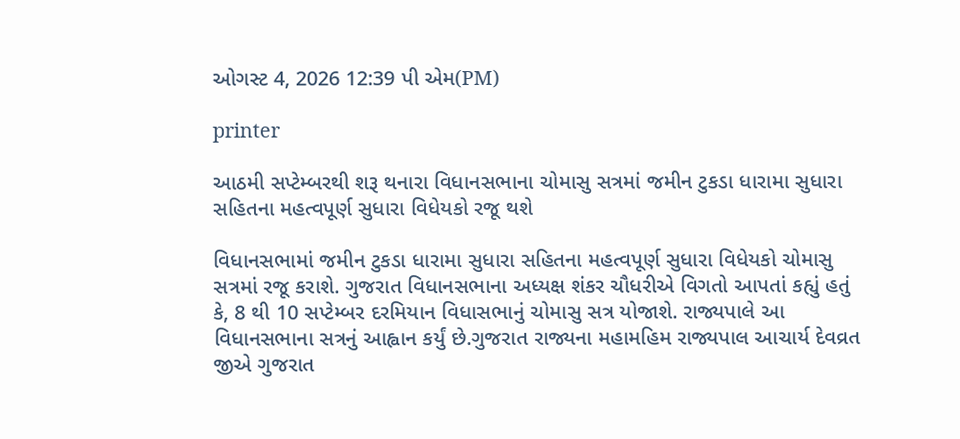ઓગસ્ટ 4, 2026 12:39 પી એમ(PM)

printer

આઠમી સપ્ટેમ્બરથી શરૂ થનારા વિધાનસભાના ચોમાસુ સત્રમાં જમીન ટુકડા ધારામા સુધારા સહિતના મહત્વપૂર્ણ સુધારા વિધેયકો રજૂ થશે

વિધાનસભામાં જમીન ટુકડા ધારામા સુધારા સહિતના મહત્વપૂર્ણ સુધારા વિધેયકો ચોમાસુ સત્રમાં રજૂ કરાશે. ગુજરાત વિધાનસભાના અધ્યક્ષ શંકર ચૌધરીએ વિગતો આપતાં કહ્યું હતું કે, 8 થી 10 સપ્ટેમ્બર દરમિયાન વિધાસભાનું ચોમાસુ સત્ર યોજાશે. રાજ્યપાલે આ વિધાનસભાના સત્રનું આહ્વાન કર્યું છે.ગુજરાત રાજ્યના મહામહિમ રાજ્યપાલ આચાર્ય દેવવ્રત જીએ ગુજરાત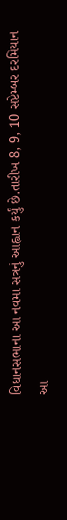વિધાનસભાના આ નવમા સત્રનું આહ્વાન કર્યું છે.તારીખ 8, 9, 10 સપ્ટેમ્બર દરમિયાન આ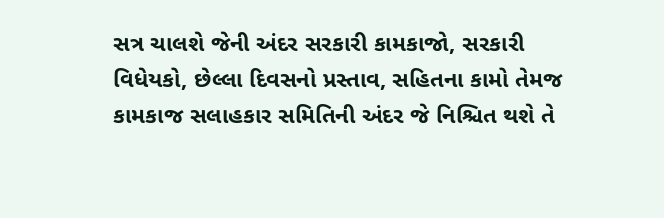સત્ર ચાલશે જેની અંદર સરકારી કામકાજો, સરકારી વિધેયકો, છેલ્લા દિવસનો પ્રસ્તાવ, સહિતના કામો તેમજ કામકાજ સલાહકાર સમિતિની અંદર જે નિશ્ચિત થશે તે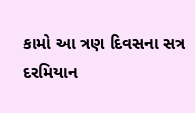કામો આ ત્રણ દિવસના સત્ર દરમિયાન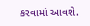કરવામાં આવશે.